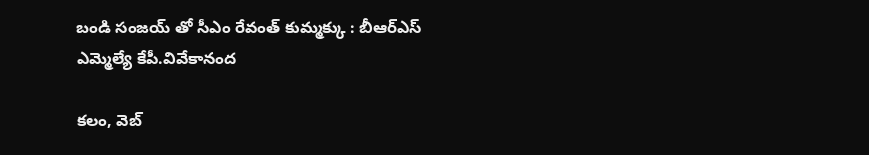బండి సంజయ్ తో సీఎం రేవంత్ కుమ్మక్కు : బీఆర్ఎస్ ఎమ్మెల్యే కేపీ.వివేకానంద

కలం, వెబ్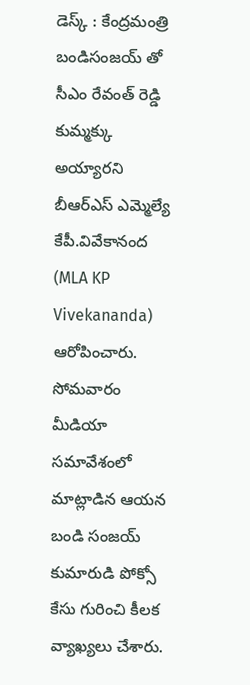డెస్క్ : కేంద్రమంత్రి బండిసంజయ్ తో సీఎం రేవంత్ రెడ్డి కుమ్మక్కు అయ్యారని బీఆర్ఎస్ ఎమ్మెల్యే కేపీ.వివేకానంద (MLA KP Vivekananda) ఆరోపించారు. సోమవారం మీడియా సమావేశంలో మాట్లాడిన ఆయన బండి సంజయ్ కుమారుడి పోక్సో కేసు గురించి కీలక వ్యాఖ్యలు చేశారు.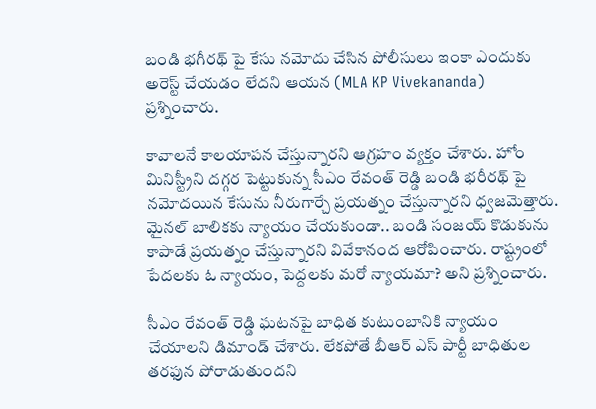బండి భగీరథ్ పై కేసు నమోదు చేసిన పోలీసులు ఇంకా ఎందుకు అరెస్ట్ చేయడం లేదని ఆయన (MLA KP Vivekananda) ప్రశ్నించారు.

కావాలనే కాలయాపన చేస్తున్నారని ఆగ్రహం వ్యక్తం చేశారు. హోం మినిస్ట్రీని దగ్గర పెట్టుకున్న సీఎం రేవంత్ రెడ్డి బండి భరీరథ్ పై నమోదయిన కేసును నీరుగార్చే ప్రయత్నం చేస్తున్నారని ధ్వజమెత్తారు. మైనల్ బాలికకు న్యాయం చేయకుండా.. బండి సంజయ్ కొడుకును కాపాడే ప్రయత్నం చేస్తున్నారని వివేకానంద ఆరోపించారు. రాష్ట్రంలో పేదలకు ఓ న్యాయం, పెద్దలకు మరో న్యాయమా? అని ప్రశ్నించారు.

సీఎం రేవంత్ రెడ్డి ఘటనపై బాధిత కుటుంబానికి న్యాయం చేయాలని డిమాండ్ చేశారు. లేకపోతే బీఆర్ ఎస్ పార్టీ బాధితుల తరఫున పోరాడుతుందని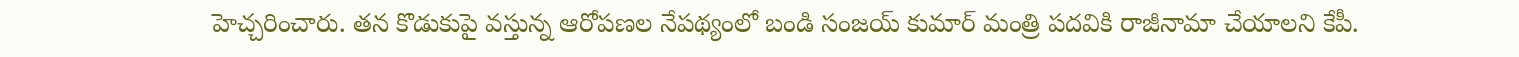హెచ్చరించారు. తన కొడుకుపై వస్తున్న ఆరోపణల నేపథ్యంలో బండి సంజయ్ కుమార్ మంత్రి పదవికి రాజీనామా చేయాలని కేపీ.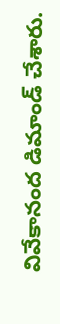వివేకానంద డిమాండ్ చేశారు.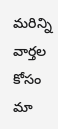మ‌రిన్ని వార్త‌ల కోసం మా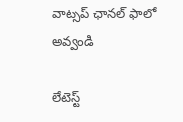వాట్స‌ప్ ఛాన‌ల్ ఫాలో అవ్వండి

లేటెస్ట్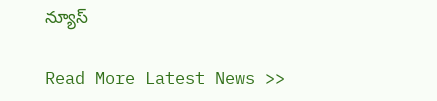న్యూస్‌

Read More Latest News >>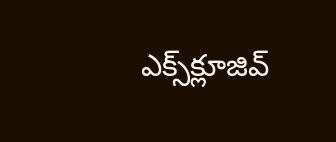ఎక్స్‌క్లూజివ్‌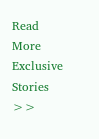Read More Exclusive Stories >>